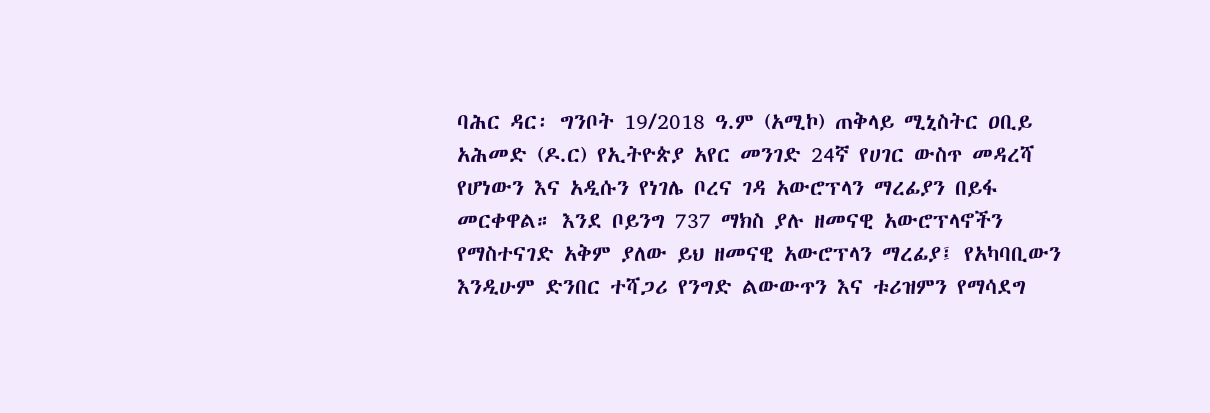ባሕር ዳር፡ ግንቦት 19/2018 ዓ.ም (አሚኮ) ጠቅላይ ሚኒስትር ዐቢይ አሕመድ (ዶ.ር) የኢትዮጵያ አየር መንገድ 24ኛ የሀገር ውስጥ መዳረሻ የሆነውን እና አዲሱን የነገሌ ቦረና ገዳ አውሮፕላን ማረፊያን በይፋ መርቀዋል። እንደ ቦይንግ 737 ማክስ ያሉ ዘመናዊ አውሮፕላኖችን የማስተናገድ አቅም ያለው ይህ ዘመናዊ አውሮፕላን ማረፊያ፤ የአካባቢውን እንዲሁም ድንበር ተሻጋሪ የንግድ ልውውጥን እና ቱሪዝምን የማሳደግ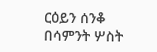ርዕይን ሰንቆ በሳምንት ሦስት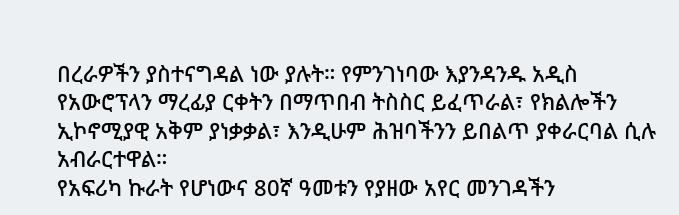በረራዎችን ያስተናግዳል ነው ያሉት። የምንገነባው እያንዳንዱ አዲስ የአውሮፕላን ማረፊያ ርቀትን በማጥበብ ትስስር ይፈጥራል፣ የክልሎችን ኢኮኖሚያዊ አቅም ያነቃቃል፣ እንዲሁም ሕዝባችንን ይበልጥ ያቀራርባል ሲሉ አብራርተዋል።
የአፍሪካ ኩራት የሆነውና 80ኛ ዓመቱን የያዘው አየር መንገዳችን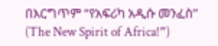በእርግጥም “የአፍሪካ አዲሱ መንፈስ” (The New Spirit of Africa!”)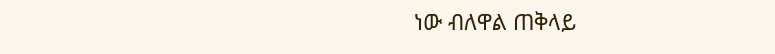ነው ብለዋል ጠቅላይ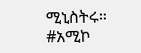ሚኒስትሩ።
#አሚኮ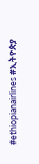#ethiopianairlines #ኢትዮጵያ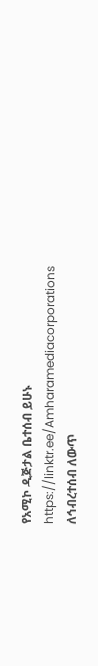የአሚኮ ዲጅታል ቤተሰብ ይሁኑ
https://linktr.ee/Amharamediacorporations
ለኅብረተሰብ ለውጥ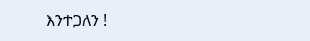እንተጋለን !